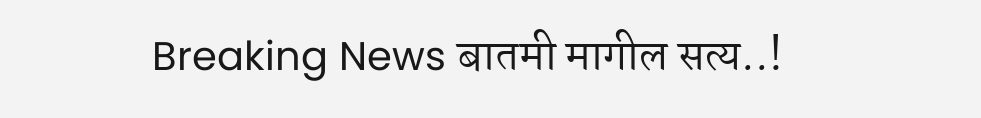Breaking News बातमी मागील सत्य..!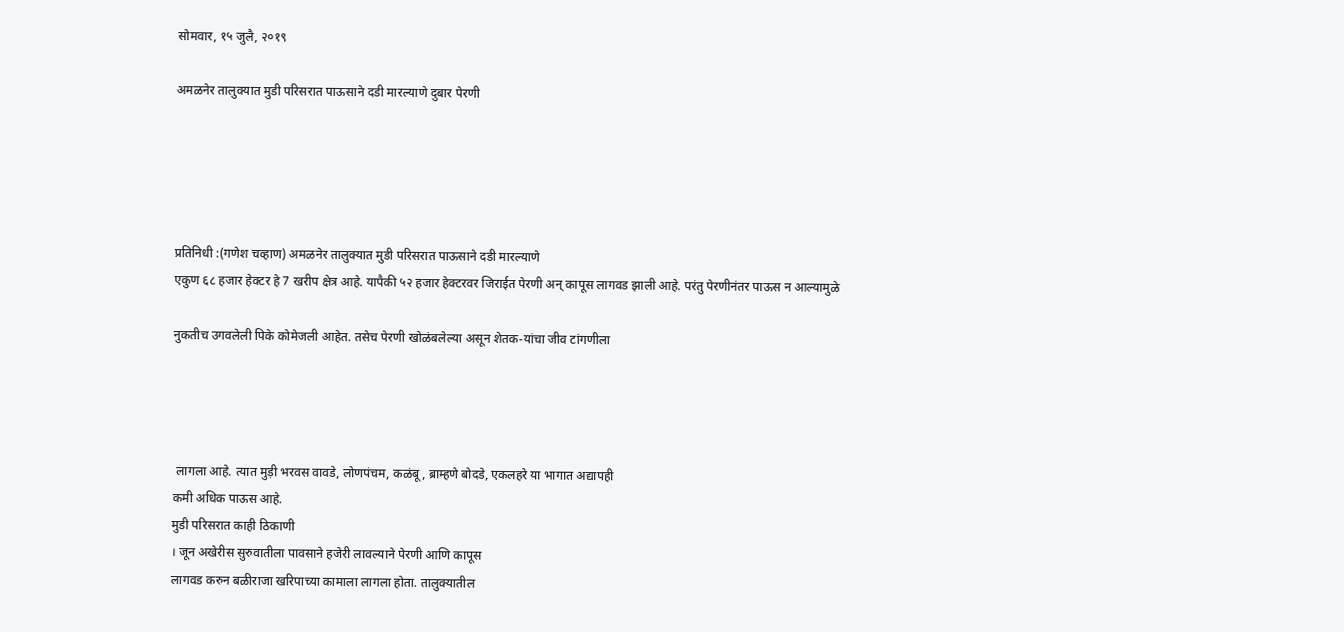सोमवार, १५ जुलै, २०१९

अमळनेर तालुक्यात मुडी परिसरात पाऊसाने दडी मारल्याणे दुबार पेरणी





प्रतिनिधी :(गणेश चव्हाण) अमळनेर तालुक्यात मुडी परिसरात पाऊसाने दडी मारल्याणे
एकुण ६८ हजार हेक्टर हे 7 खरीप क्षेत्र आहे. यापैकी ५२ हजार हेक्टरवर जिराईत पेरणी अन् कापूस लागवड झाली आहे. परंतु पेरणीनंतर पाऊस न आल्यामुळे

नुकतीच उगवलेली पिके कोमेजली आहेत. तसेच पेरणी खोळंबलेल्या असून शेतक-यांचा जीव टांगणीला




 लागला आहे. त्यात मुड़ी भरवस वावडे, लोणपंचम, कळंबू, ब्राम्हणे बोदडे, एकलहरे या भागात अद्यापही
कमी अधिक पाऊस आहे.
मुडी परिसरात काही ठिकाणी
। जून अखेरीस सुरुवातीला पावसाने हजेरी लावल्याने पेरणी आणि कापूस
लागवड करुन बळीराजा खरिपाच्या कामाला लागला होता. तालुक्यातील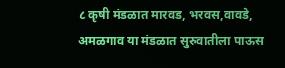८ कृषी मंडळात मारवड, भरवस,वावडे, अमळगाव या मंडळात सुरुवातीला पाऊस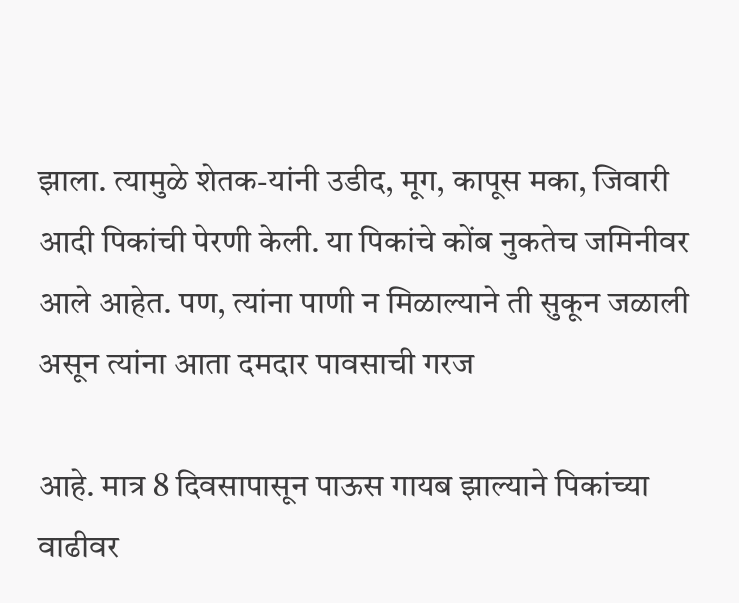झाला. त्यामुळे शेतक-यांनी उडीद, मूग, कापूस मका, जिवारी आदी पिकांची पेरणी केली. या पिकांचे कोंब नुकतेच जमिनीवर
आले आहेत. पण, त्यांना पाणी न मिळाल्याने ती सुकून जळाली असून त्यांना आता दमदार पावसाची गरज

आहे. मात्र 8 दिवसापासून पाऊस गायब झाल्याने पिकांच्या वाढीवर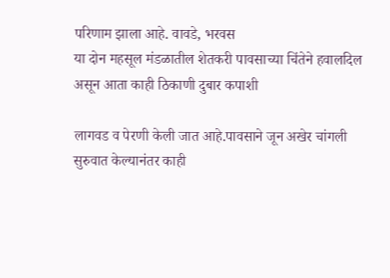परिणाम झाला आहे. वावडे, भरवस
या दोन महसूल मंडळातील शेतकरी पावसाच्या चिंतेने हवालदिल असून आता काही ठिकाणी दुबार कपाशी

लागवड व पेरणी केली जात आहे.पावसाने जून अखेर चांगली सुरुवात केल्यानंतर काही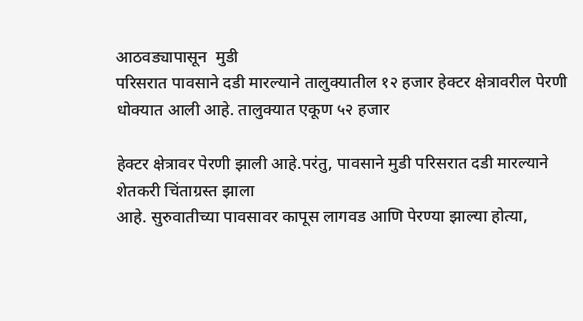आठवड्यापासून  मुडी
परिसरात पावसाने दडी मारल्याने तालुक्यातील १२ हजार हेक्टर क्षेत्रावरील पेरणी धोक्यात आली आहे. तालुक्यात एकूण ५२ हजार

हेक्टर क्षेत्रावर पेरणी झाली आहे.परंतु, पावसाने मुडी परिसरात दडी मारल्याने शेतकरी चिंताग्रस्त झाला
आहे. सुरुवातीच्या पावसावर कापूस लागवड आणि पेरण्या झाल्या होत्या,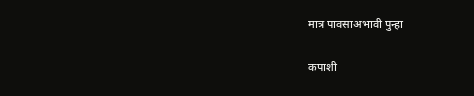मात्र पावसाअभावी पुन्हा

कपाशी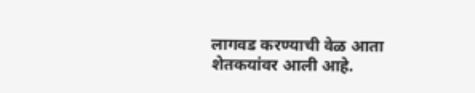लागवड करण्याची वेळ आता शेतकयांवर आली आहे.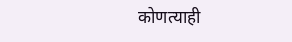कोणत्याही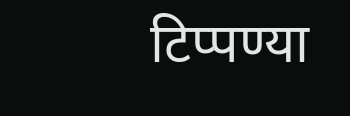टिप्पण्‍या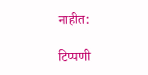नाहीत:

टिप्पणी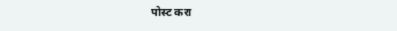पोस्ट करा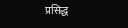प्रसिद्ध